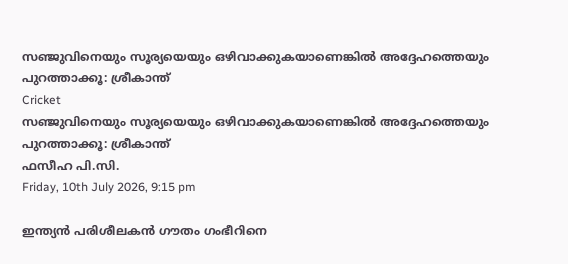സഞ്ജുവിനെയും സൂര്യയെയും ഒഴിവാക്കുകയാണെങ്കില്‍ അദ്ദേഹത്തെയും പുറത്താക്കൂ: ശ്രീകാന്ത്
Cricket
സഞ്ജുവിനെയും സൂര്യയെയും ഒഴിവാക്കുകയാണെങ്കില്‍ അദ്ദേഹത്തെയും പുറത്താക്കൂ: ശ്രീകാന്ത്
ഫസീഹ പി.സി.
Friday, 10th July 2026, 9:15 pm

ഇന്ത്യന്‍ പരിശീലകന്‍ ഗൗതം ഗംഭീറിനെ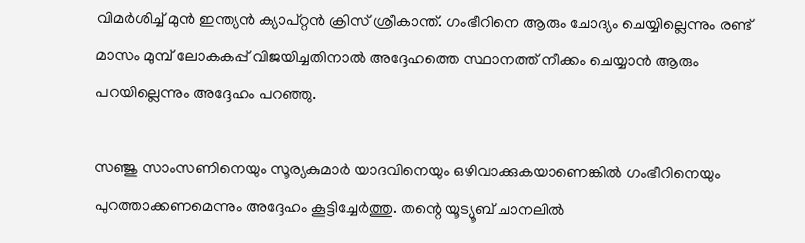വിമര്‍ശിച്ച് മുന്‍ ഇന്ത്യന്‍ ക്യാപ്റ്റന്‍ ക്രിസ് ശ്രീകാന്ത്. ഗംഭീറിനെ ആരും ചോദ്യം ചെയ്യില്ലെന്നും രണ്ട് മാസം മുമ്പ് ലോകകപ്പ് വിജയിച്ചതിനാല്‍ അദ്ദേഹത്തെ സ്ഥാനത്ത് നീക്കം ചെയ്യാന്‍ ആരും പറയില്ലെന്നും അദ്ദേഹം പറഞ്ഞു.

സഞ്ജു സാംസണിനെയും സൂര്യകുമാര്‍ യാദവിനെയും ഒഴിവാക്കുകയാണെങ്കില്‍ ഗംഭീറിനെയും പുറത്താക്കണമെന്നും അദ്ദേഹം കൂട്ടിച്ചേര്‍ത്തു. തന്റെ യൂട്യൂബ് ചാനലില്‍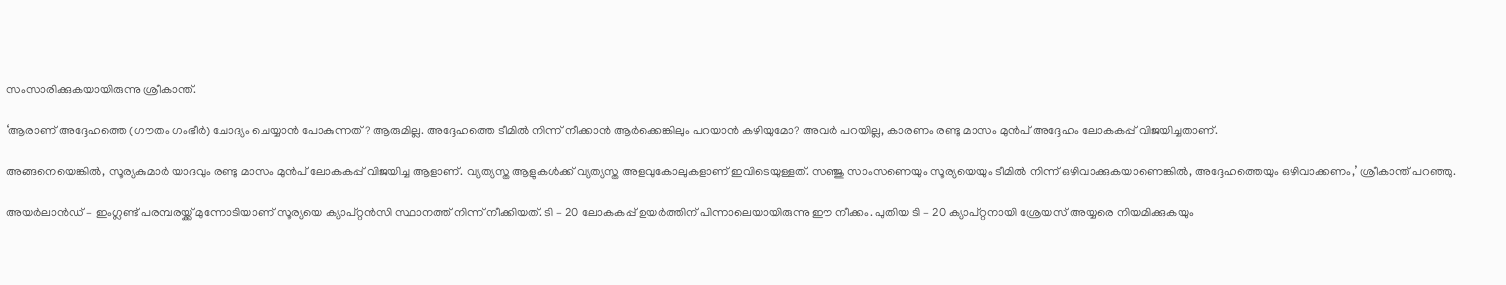സംസാരിക്കുകയായിരുന്നു ശ്രീകാന്ത്.

‘ആരാണ് അദ്ദേഹത്തെ (ഗൗതം ഗംഭീര്‍) ചോദ്യം ചെയ്യാന്‍ പോകുന്നത്? ആരുമില്ല. അദ്ദേഹത്തെ ടീമില്‍ നിന്ന് നീക്കാന്‍ ആര്‍ക്കെങ്കിലും പറയാന്‍ കഴിയുമോ? അവര്‍ പറയില്ല, കാരണം രണ്ടു മാസം മുന്‍പ് അദ്ദേഹം ലോകകപ്പ് വിജയിച്ചതാണ്.

അങ്ങനെയെങ്കില്‍, സൂര്യകുമാര്‍ യാദവും രണ്ടു മാസം മുന്‍പ് ലോകകപ്പ് വിജയിച്ച ആളാണ്. വ്യത്യസ്ത ആളുകള്‍ക്ക് വ്യത്യസ്ത അളവുകോലുകളാണ് ഇവിടെയുള്ളത്. സഞ്ജു സാംസണെയും സൂര്യയെയും ടീമില്‍ നിന്ന് ഒഴിവാക്കുകയാണെങ്കില്‍, അദ്ദേഹത്തെയും ഒഴിവാക്കണം,’ ശ്രീകാന്ത് പറഞ്ഞു.

അയര്‍ലാന്‍ഡ് – ഇംഗ്ലണ്ട് പരമ്പരയ്ക്ക് മുന്നോടിയാണ് സൂര്യയെ ക്യാപ്റ്റന്‍സി സ്ഥാനത്ത് നിന്ന് നീക്കിയത്. ടി – 20 ലോകകപ്പ് ഉയര്‍ത്തിന് പിന്നാലെയായിരുന്നു ഈ നീക്കം. പുതിയ ടി – 20 ക്യാപ്റ്റനായി ശ്രേയസ് അയ്യരെ നിയമിക്കുകയും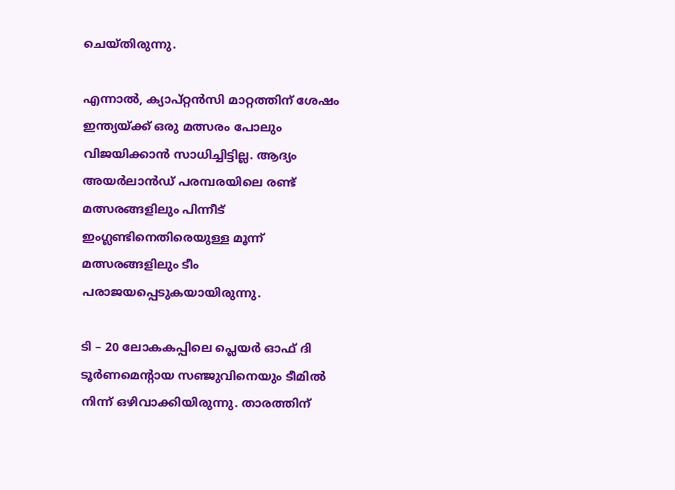ചെയ്തിരുന്നു.

എന്നാല്‍, ക്യാപ്റ്റന്‍സി മാറ്റത്തിന് ശേഷം ഇന്ത്യയ്ക്ക് ഒരു മത്സരം പോലും വിജയിക്കാന്‍ സാധിച്ചിട്ടില്ല. ആദ്യം അയര്‍ലാന്‍ഡ് പരമ്പരയിലെ രണ്ട് മത്സരങ്ങളിലും പിന്നീട് ഇംഗ്ലണ്ടിനെതിരെയുള്ള മൂന്ന് മത്സരങ്ങളിലും ടീം പരാജയപ്പെടുകയായിരുന്നു.

ടി – 20 ലോകകപ്പിലെ പ്ലെയര്‍ ഓഫ് ദി ടൂര്‍ണമെന്റായ സഞ്ജുവിനെയും ടീമില്‍ നിന്ന് ഒഴിവാക്കിയിരുന്നു. താരത്തിന്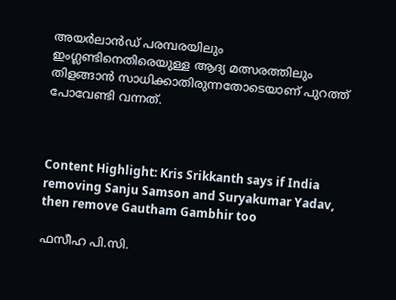അയര്‍ലാന്‍ഡ് പരമ്പരയിലും ഇംഗ്ലണ്ടിനെതിരെയുള്ള ആദ്യ മത്സരത്തിലും തിളങ്ങാന്‍ സാധിക്കാതിരുന്നതോടെയാണ് പുറത്ത് പോവേണ്ടി വന്നത്.



Content Highlight: Kris Srikkanth says if India removing Sanju Samson and Suryakumar Yadav, then remove Gautham Gambhir too

ഫസീഹ പി.സി.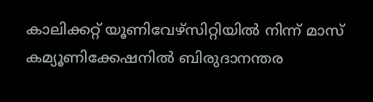കാലിക്കറ്റ് യൂണിവേഴ്‌സിറ്റിയില്‍ നിന്ന് മാസ് കമ്യൂണിക്കേഷനില്‍ ബിരുദാനന്തര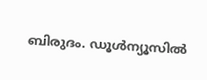ബിരുദം. ഡൂള്‍ന്യൂസില്‍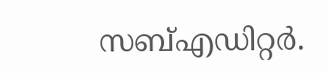സബ്എഡിറ്റര്‍.